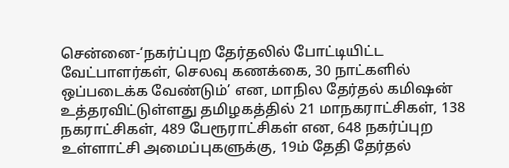சென்னை-‘நகர்ப்புற தேர்தலில் போட்டியிட்ட வேட்பாளர்கள், செலவு கணக்கை, 30 நாட்களில் ஒப்படைக்க வேண்டும்’ என, மாநில தேர்தல் கமிஷன் உத்தரவிட்டுள்ளது தமிழகத்தில் 21 மாநகராட்சிகள், 138 நகராட்சிகள், 489 பேரூராட்சிகள் என, 648 நகர்ப்புற உள்ளாட்சி அமைப்புகளுக்கு, 19ம் தேதி தேர்தல்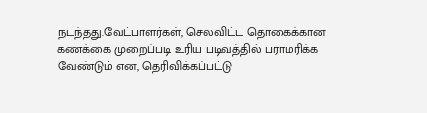நடந்தது.வேட்பாளர்கள், செலவிட்ட தொகைக்கான கணக்கை முறைப்படி உரிய படிவத்தில் பராமரிக்க வேண்டும் என, தெரிவிக்கப்பட்டு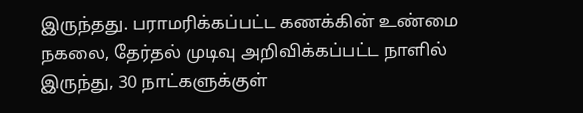இருந்தது. பராமரிக்கப்பட்ட கணக்கின் உண்மை நகலை, தேர்தல் முடிவு அறிவிக்கப்பட்ட நாளில் இருந்து, 30 நாட்களுக்குள்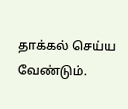தாக்கல் செய்ய வேண்டும்.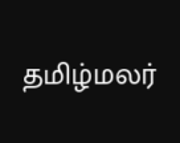தமிழ்மலர்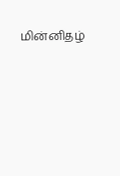மின்னிதழ்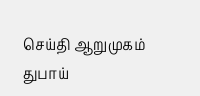செய்தி ஆறுமுகம் துபாய்